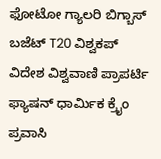ಫೋಟೋ ಗ್ಯಾಲರಿ ಬಿಗ್ಬಾಸ್ ಬಜೆಟ್ T20 ವಿಶ್ವಕಪ್ ವಿದೇಶ ವಿಶ್ವವಾಣಿ ಪ್ರಾಪರ್ಟಿ ಫ್ಯಾಷನ್ ಧಾರ್ಮಿಕ ಕ್ರೈಂ ಪ್ರವಾಸಿ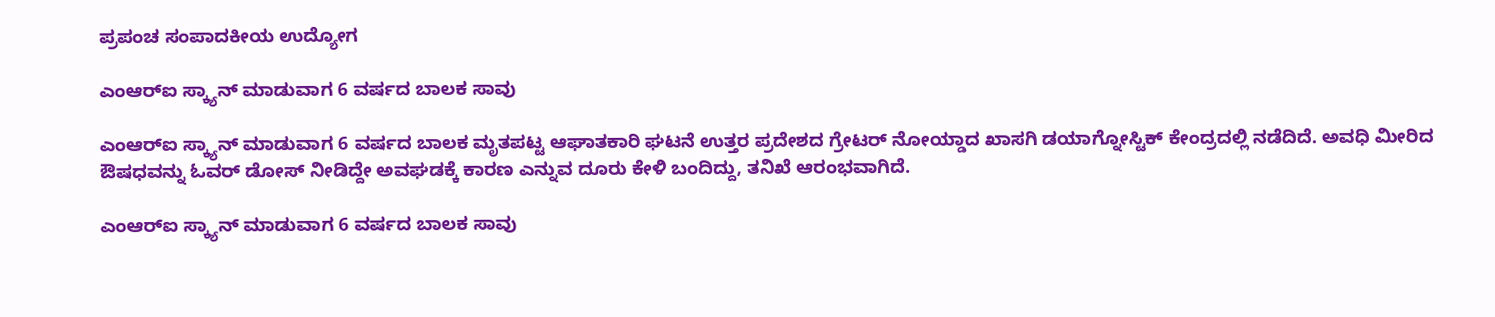ಪ್ರಪಂಚ ಸಂಪಾದಕೀಯ ಉದ್ಯೋಗ

ಎಂಆರ್‌ಐ ಸ್ಕ್ಯಾನ್ ಮಾಡುವಾಗ 6 ವರ್ಷದ ಬಾಲಕ ಸಾವು

ಎಂಆರ್‌ಐ ಸ್ಕ್ಯಾನ್‌ ಮಾಡುವಾಗ 6 ವರ್ಷದ ಬಾಲಕ ಮೃತಪಟ್ಟ ಆಘಾತಕಾರಿ ಘಟನೆ ಉತ್ತರ ಪ್ರದೇಶದ ಗ್ರೇಟರ್‌ ನೋಯ್ಡಾದ ಖಾಸಗಿ ಡಯಾಗ್ನೋಸ್ಟಿಕ್ ಕೇಂದ್ರದಲ್ಲಿ ನಡೆದಿದೆ. ಅವಧಿ ಮೀರಿದ ಔಷಧವನ್ನು ಓವರ್‌ ಡೋಸ್‌ ನೀಡಿದ್ದೇ ಅವಘಡಕ್ಕೆ ಕಾರಣ ಎನ್ನುವ ದೂರು ಕೇಳಿ ಬಂದಿದ್ದು, ತನಿಖೆ ಆರಂಭವಾಗಿದೆ.

ಎಂಆರ್‌ಐ ಸ್ಕ್ಯಾನ್ ಮಾಡುವಾಗ 6 ವರ್ಷದ ಬಾಲಕ ಸಾವು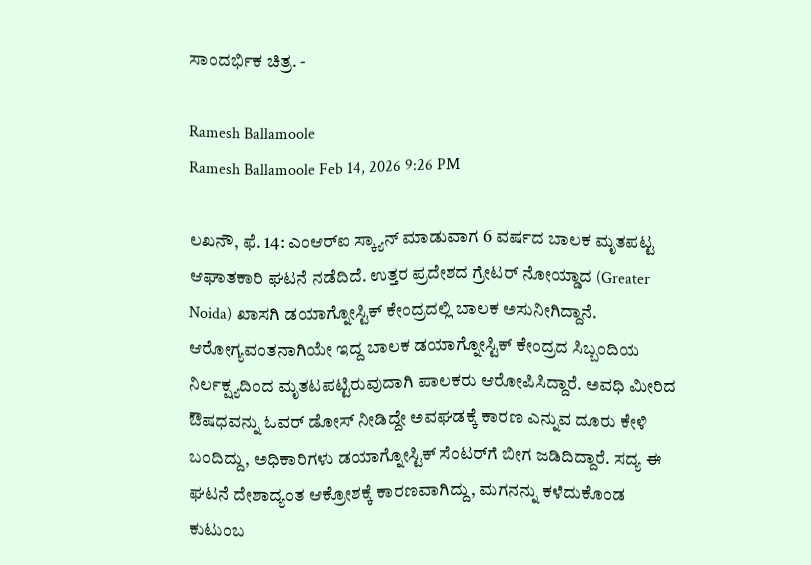ಸಾಂದರ್ಭಿಕ ಚಿತ್ರ. -

Ramesh Ballamoole
Ramesh Ballamoole Feb 14, 2026 9:26 PM

ಲಖನೌ, ಫೆ. 14: ಎಂಆರ್‌ಐ ಸ್ಕ್ಯಾನ್‌ ಮಾಡುವಾಗ 6 ವರ್ಷದ ಬಾಲಕ ಮೃತಪಟ್ಟ ಆಘಾತಕಾರಿ ಘಟನೆ ನಡೆದಿದೆ. ಉತ್ತರ ಪ್ರದೇಶದ ಗ್ರೇಟರ್‌ ನೋಯ್ಡಾದ (Greater Noida) ಖಾಸಗಿ ಡಯಾಗ್ನೋಸ್ಟಿಕ್ ಕೇಂದ್ರದಲ್ಲಿ ಬಾಲಕ ಅಸುನೀಗಿದ್ದಾನೆ. ಆರೋಗ್ಯವಂತನಾಗಿಯೇ ಇದ್ದ ಬಾಲಕ ಡಯಾಗ್ನೋಸ್ಟಿಕ್ ಕೇಂದ್ರದ ಸಿಬ್ಬಂದಿಯ ನಿರ್ಲಕ್ಷ್ಯದಿಂದ ಮೃತಟಪಟ್ಟಿರುವುದಾಗಿ ಪಾಲಕರು ಆರೋಪಿಸಿದ್ದಾರೆ. ಅವಧಿ ಮೀರಿದ ಔಷಧವನ್ನು ಓವರ್‌ ಡೋಸ್‌ ನೀಡಿದ್ದೇ ಅವಘಡಕ್ಕೆ ಕಾರಣ ಎನ್ನುವ ದೂರು ಕೇಳಿ ಬಂದಿದ್ದು, ಅಧಿಕಾರಿಗಳು ಡಯಾಗ್ನೋಸ್ಟಿಕ್ ಸೆಂಟರ್‌ಗೆ ಬೀಗ ಜಡಿದಿದ್ದಾರೆ. ಸದ್ಯ ಈ ಘಟನೆ ದೇಶಾದ್ಯಂತ ಆಕ್ರೋಶಕ್ಕೆ ಕಾರಣವಾಗಿದ್ದು, ಮಗನನ್ನು ಕಳೆದುಕೊಂಡ ಕುಟುಂಬ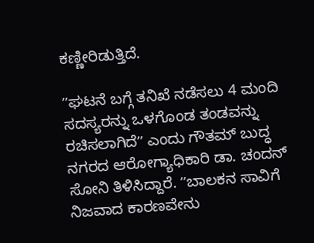ಕಣ್ಣೀರಿಡುತ್ತಿದೆ.

ʼʼಘಟನೆ ಬಗ್ಗೆ ತನಿಖೆ ನಡೆಸಲು 4 ಮಂದಿ ಸದಸ್ಯರನ್ನು ಒಳಗೊಂಡ ತಂಡವನ್ನು ರಚಿಸಲಾಗಿದೆʼʼ ಎಂದು ಗೌತಮ್‌ ಬುದ್ಧ ನಗರದ ಆರೋಗ್ಯಾಧಿಕಾರಿ ಡಾ. ಚಂದನ್‌ ಸೋನಿ ತಿಳಿಸಿದ್ದಾರೆ. ʼʼಬಾಲಕನ ಸಾವಿಗೆ ನಿಜವಾದ ಕಾರಣವೇನು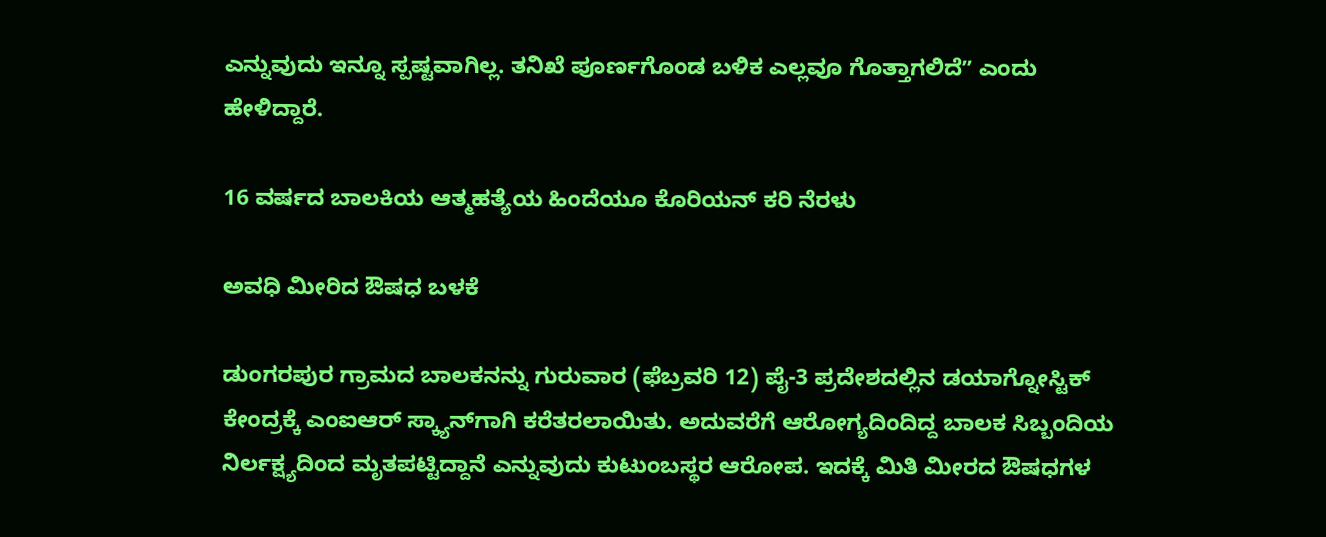ಎನ್ನುವುದು ಇನ್ನೂ ಸ್ಪಷ್ಟವಾಗಿಲ್ಲ. ತನಿಖೆ ಪೂರ್ಣಗೊಂಡ ಬಳಿಕ ಎಲ್ಲವೂ ಗೊತ್ತಾಗಲಿದೆʼʼ ಎಂದು ಹೇಳಿದ್ದಾರೆ.

16 ವರ್ಷದ ಬಾಲಕಿಯ ಆತ್ಮಹತ್ಯೆಯ ಹಿಂದೆಯೂ ಕೊರಿಯನ್‌ ಕರಿ ನೆರಳು

ಅವಧಿ ಮೀರಿದ ಔಷಧ ಬಳಕೆ

ಡುಂಗರಪುರ ಗ್ರಾಮದ ಬಾಲಕನನ್ನು ಗುರುವಾರ (ಫೆಬ್ರವರಿ 12) ಪೈ-3 ಪ್ರದೇಶದಲ್ಲಿನ ಡಯಾಗ್ನೋಸ್ಟಿಕ್ ಕೇಂದ್ರಕ್ಕೆ ಎಂಐಆರ್‌ ಸ್ಕ್ಯಾನ್‌ಗಾಗಿ ಕರೆತರಲಾಯಿತು. ಅದುವರೆಗೆ ಆರೋಗ್ಯದಿಂದಿದ್ದ ಬಾಲಕ ಸಿಬ್ಬಂದಿಯ ನಿರ್ಲಕ್ಷ್ಯದಿಂದ ಮೃತಪಟ್ಟಿದ್ದಾನೆ ಎನ್ನುವುದು ಕುಟುಂಬಸ್ಥರ ಆರೋಪ. ಇದಕ್ಕೆ ಮಿತಿ ಮೀರದ ಔಷಧಗಳ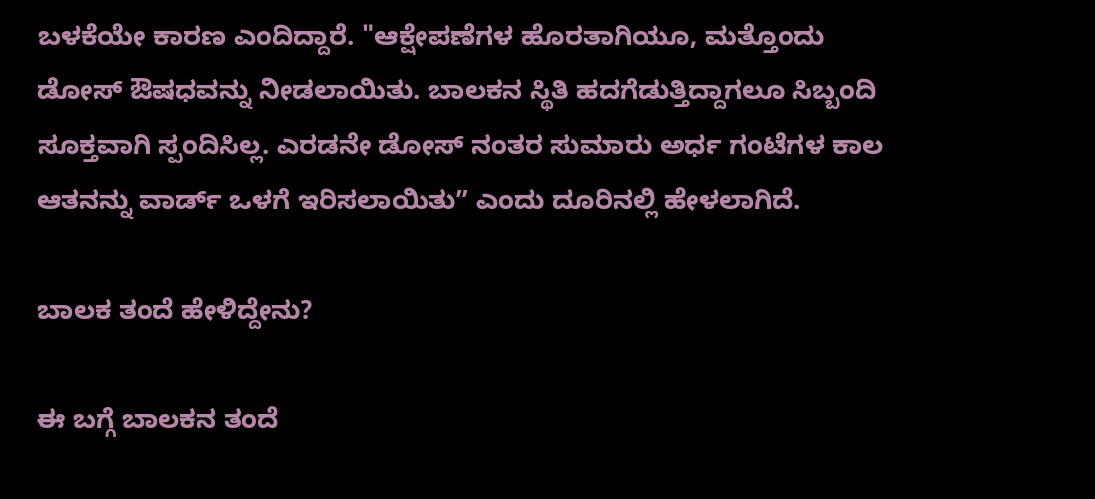ಬಳಕೆಯೇ ಕಾರಣ ಎಂದಿದ್ದಾರೆ. "ಆಕ್ಷೇಪಣೆಗಳ ಹೊರತಾಗಿಯೂ, ಮತ್ತೊಂದು ಡೋಸ್ ಔಷಧವನ್ನು ನೀಡಲಾಯಿತು. ಬಾಲಕನ ಸ್ಥಿತಿ ಹದಗೆಡುತ್ತಿದ್ದಾಗಲೂ ಸಿಬ್ಬಂದಿ ಸೂಕ್ತವಾಗಿ ಸ್ಪಂದಿಸಿಲ್ಲ. ಎರಡನೇ ಡೋಸ್ ನಂತರ ಸುಮಾರು ಅರ್ಧ ಗಂಟೆಗಳ ಕಾಲ ಆತನನ್ನು ವಾರ್ಡ್‌ ಒಳಗೆ ಇರಿಸಲಾಯಿತುʼʼ ಎಂದು ದೂರಿನಲ್ಲಿ ಹೇಳಲಾಗಿದೆ.

ಬಾಲಕ ತಂದೆ ಹೇಳಿದ್ದೇನು?

ಈ ಬಗ್ಗೆ ಬಾಲಕನ ತಂದೆ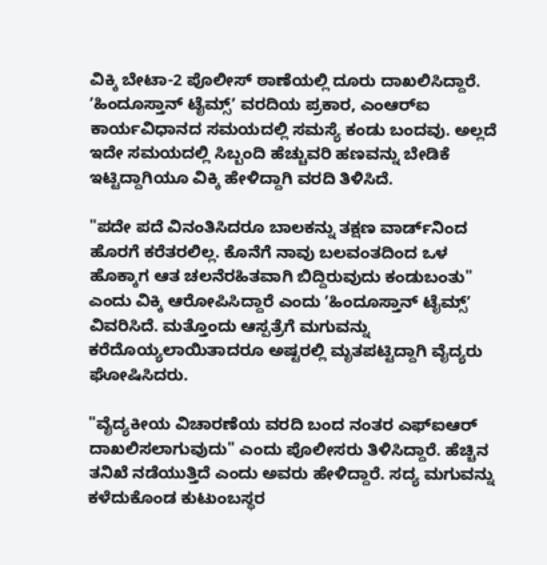ವಿಕ್ಕಿ ಬೇಟಾ-2 ಪೊಲೀಸ್‌ ಠಾಣೆಯಲ್ಲಿ ದೂರು ದಾಖಲಿಸಿದ್ದಾರೆ. ʼಹಿಂದೂಸ್ತಾನ್ ಟೈಮ್ಸ್ʼ ವರದಿಯ ಪ್ರಕಾರ, ಎಂಆರ್‌ಐ ಕಾರ್ಯವಿಧಾನದ ಸಮಯದಲ್ಲಿ ಸಮಸ್ಯೆ ಕಂಡು ಬಂದವು. ಅಲ್ಲದೆ ಇದೇ ಸಮಯದಲ್ಲಿ ಸಿಬ್ಬಂದಿ ಹೆಚ್ಚುವರಿ ಹಣವನ್ನು ಬೇಡಿಕೆ ಇಟ್ಟಿದ್ದಾಗಿಯೂ ವಿಕ್ಕಿ ಹೇಳಿದ್ದಾಗಿ ವರದಿ ತಿಳಿಸಿದೆ.

"ಪದೇ ಪದೆ ವಿನಂತಿಸಿದರೂ ಬಾಲಕನ್ನು ತಕ್ಷಣ ವಾರ್ಡ್‌ನಿಂದ ಹೊರಗೆ ಕರೆತರಲಿಲ್ಲ. ಕೊನೆಗೆ ನಾವು ಬಲವಂತದಿಂದ ಒಳ ಹೊಕ್ಕಾಗ ಆತ ಚಲನೆರಹಿತವಾಗಿ ಬಿದ್ದಿರುವುದು ಕಂಡುಬಂತು" ಎಂದು ವಿಕ್ಕಿ ಆರೋಪಿಸಿದ್ದಾರೆ ಎಂದು ʼಹಿಂದೂಸ್ತಾನ್ ಟೈಮ್ಸ್ʼ ವಿವರಿಸಿದೆ. ಮತ್ತೊಂದು ಆಸ್ಪತ್ರೆಗೆ ಮಗುವನ್ನು ಕರೆದೊಯ್ಯಲಾಯಿತಾದರೂ ಅಷ್ಟರಲ್ಲಿ ಮೃತಪಟ್ಟಿದ್ದಾಗಿ ವೈದ್ಯರು ಘೋಷಿಸಿದರು.

"ವೈದ್ಯಕೀಯ ವಿಚಾರಣೆಯ ವರದಿ ಬಂದ ನಂತರ ಎಫ್‌ಐಆರ್ ದಾಖಲಿಸಲಾಗುವುದು" ಎಂದು ಪೊಲೀಸರು ತಿಳಿಸಿದ್ದಾರೆ. ಹೆಚ್ಚಿನ ತನಿಖೆ ನಡೆಯುತ್ತಿದೆ ಎಂದು ಅವರು ಹೇಳಿದ್ದಾರೆ. ಸದ್ಯ ಮಗುವನ್ನು ಕಳೆದುಕೊಂಡ ಕುಟುಂಬಸ್ಥರ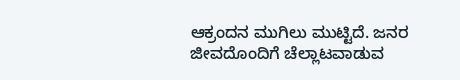ಆಕ್ರಂದನ ಮುಗಿಲು ಮುಟ್ಟಿದೆ. ಜನರ ಜೀವದೊಂದಿಗೆ ಚೆಲ್ಲಾಟವಾಡುವ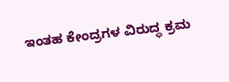ಇಂತಹ ಕೇಂದ್ರಗಳ ವಿರುದ್ಧ ಕ್ರಮ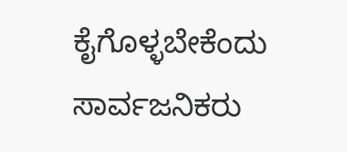ಕೈಗೊಳ್ಳಬೇಕೆಂದು ಸಾರ್ವಜನಿಕರು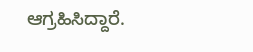ಆಗ್ರಹಿಸಿದ್ದಾರೆ.